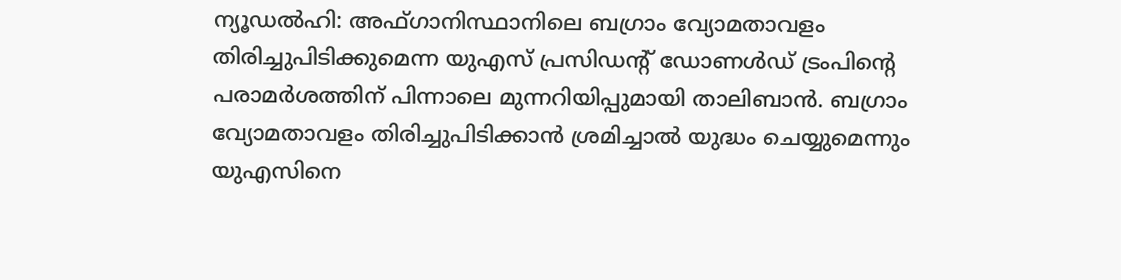ന്യൂഡൽഹി: അഫ്ഗാനിസ്ഥാനിലെ ബഗ്രാം വ്യോമതാവളം തിരിച്ചുപിടിക്കുമെന്ന യുഎസ് പ്രസിഡന്റ് ഡോണൾഡ് ട്രംപിന്റെ പരാമർശത്തിന് പിന്നാലെ മുന്നറിയിപ്പുമായി താലിബാൻ. ബഗ്രാം വ്യോമതാവളം തിരിച്ചുപിടിക്കാൻ ശ്രമിച്ചാൽ യുദ്ധം ചെയ്യുമെന്നും യുഎസിനെ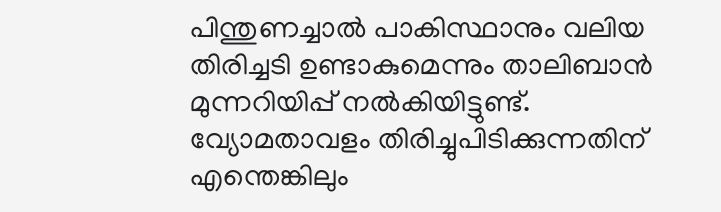പിന്തുണച്ചാൽ പാകിസ്ഥാനും വലിയ തിരിച്ചടി ഉണ്ടാകുമെന്നും താലിബാൻ മുന്നറിയിപ്പ് നൽകിയിട്ടുണ്ട്.
വ്യോമതാവളം തിരിച്ചുപിടിക്കുന്നതിന് എന്തെങ്കിലും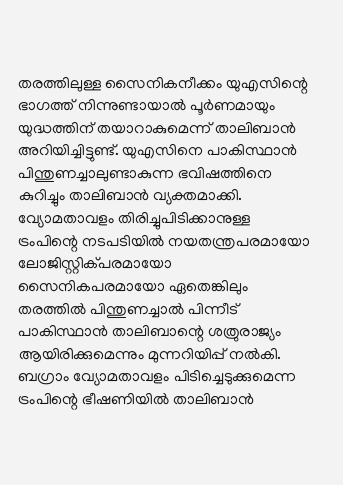തരത്തിലുള്ള സൈനികനീക്കം യുഎസിന്റെ ഭാഗത്ത് നിന്നുണ്ടായാൽ പൂർണമായും യുദ്ധത്തിന് തയാറാകുമെന്ന് താലിബാൻ അറിയിച്ചിട്ടുണ്ട്. യുഎസിനെ പാകിസ്ഥാൻ പിന്തുണച്ചാലുണ്ടാകുന്ന ഭവിഷത്തിനെ കുറിച്ചും താലിബാൻ വ്യക്തമാക്കി.
വ്യോമതാവളം തിരിച്ചുപിടിക്കാനുള്ള ട്രംപിന്റെ നടപടിയിൽ നയതന്ത്രപരമായോ ലോജിസ്റ്റിക്പരമായോ സൈനികപരമായോ ഏതെങ്കിലും തരത്തിൽ പിന്തുണച്ചാൽ പിന്നീട് പാകിസ്ഥാൻ താലിബാന്റെ ശത്രുരാജ്യം ആയിരിക്കുമെന്നും മുന്നറിയിപ്പ് നൽകി.
ബഗ്രാം വ്യോമതാവളം പിടിച്ചെടുക്കുമെന്ന ട്രംപിന്റെ ഭീഷണിയിൽ താലിബാൻ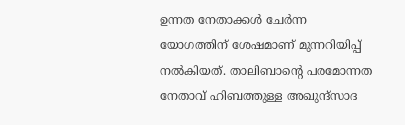ഉന്നത നേതാക്കൾ ചേർന്ന യോഗത്തിന് ശേഷമാണ് മുന്നറിയിപ്പ് നൽകിയത്. താലിബാന്റെ പരമോന്നത നേതാവ് ഹിബത്തുള്ള അഖുന്ദ്സാദ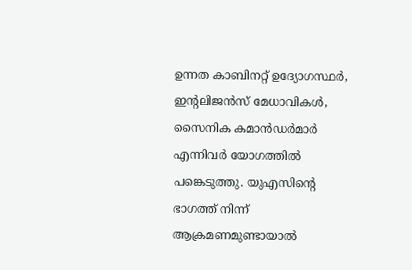ഉന്നത കാബിനറ്റ് ഉദ്യോഗസ്ഥർ, ഇന്റലിജൻസ് മേധാവികൾ, സൈനിക കമാൻഡർമാർ എന്നിവർ യോഗത്തിൽ പങ്കെടുത്തു. യുഎസിന്റെ ഭാഗത്ത് നിന്ന് ആക്രമണമുണ്ടായാൽ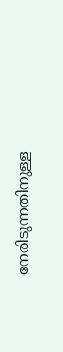നേരിടുന്നതിനുള്ള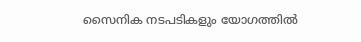സൈനിക നടപടികളും യോഗത്തിൽ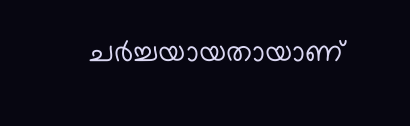ചർച്ചയായതായാണ്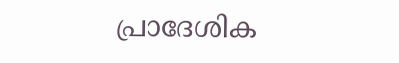പ്രാദേശിക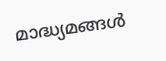മാദ്ധ്യമങ്ങൾ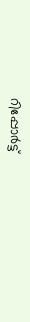റിപ്പോർട്ട്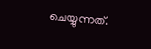ചെയ്യുന്നത്.